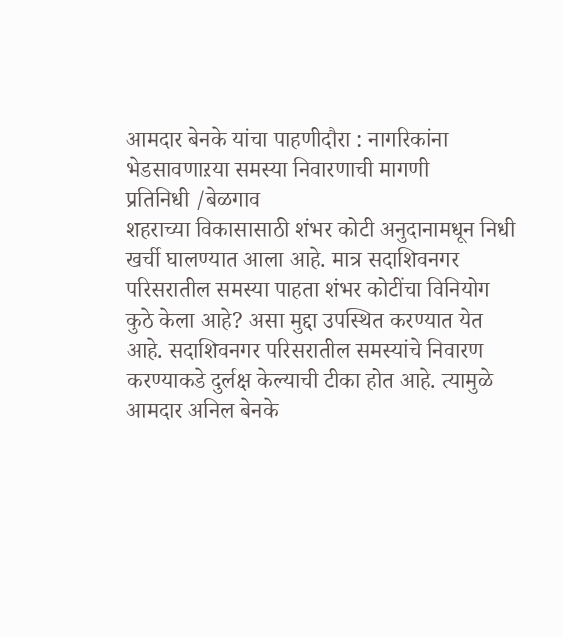आमदार बेनके यांचा पाहणीदौरा : नागरिकांना भेडसावणाऱया समस्या निवारणाची मागणी
प्रतिनिधी /बेळगाव
शहराच्या विकासासाठी शंभर कोटी अनुदानामधून निधी खर्ची घालण्यात आला आहे. मात्र सदाशिवनगर परिसरातील समस्या पाहता शंभर कोटींचा विनियोग कुठे केला आहे? असा मुद्दा उपस्थित करण्यात येत आहे. सदाशिवनगर परिसरातील समस्यांचे निवारण करण्याकडे दुर्लक्ष केल्याची टीका होत आहे. त्यामुळे आमदार अनिल बेनके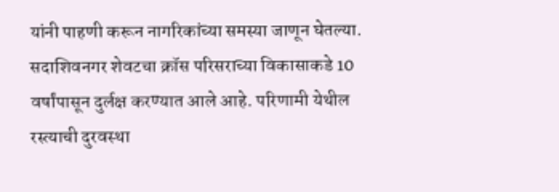यांनी पाहणी करून नागरिकांच्या समस्या जाणून घेतल्या.
सदाशिवनगर शेवटचा क्रॉस परिसराच्या विकासाकडे 10 वर्षांपासून दुर्लक्ष करण्यात आले आहे. परिणामी येथील रस्त्याची दुरवस्था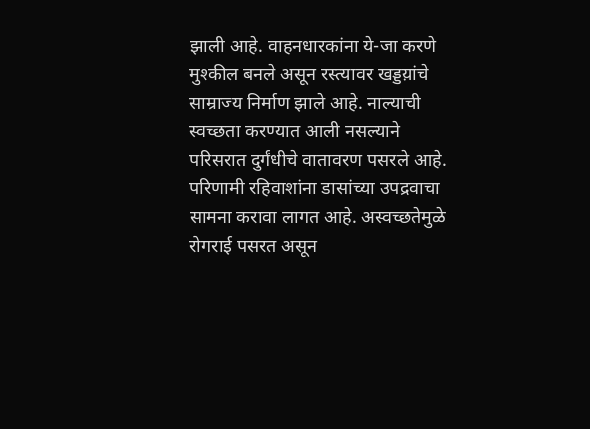झाली आहे. वाहनधारकांना ये-जा करणे मुश्कील बनले असून रस्त्यावर खड्डय़ांचे साम्राज्य निर्माण झाले आहे. नाल्याची स्वच्छता करण्यात आली नसल्याने परिसरात दुर्गंधीचे वातावरण पसरले आहे. परिणामी रहिवाशांना डासांच्या उपद्रवाचा सामना करावा लागत आहे. अस्वच्छतेमुळे रोगराई पसरत असून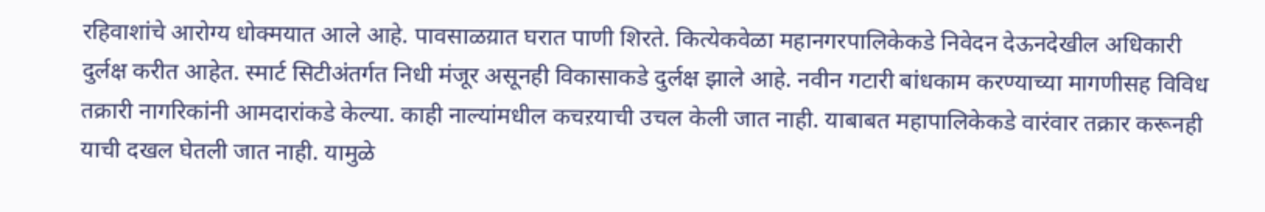रहिवाशांचे आरोग्य धोक्मयात आले आहे. पावसाळय़ात घरात पाणी शिरते. कित्येकवेळा महानगरपालिकेकडे निवेदन देऊनदेखील अधिकारी दुर्लक्ष करीत आहेत. स्मार्ट सिटीअंतर्गत निधी मंजूर असूनही विकासाकडे दुर्लक्ष झाले आहे. नवीन गटारी बांधकाम करण्याच्या मागणीसह विविध तक्रारी नागरिकांनी आमदारांकडे केल्या. काही नाल्यांमधील कचऱयाची उचल केली जात नाही. याबाबत महापालिकेकडे वारंवार तक्रार करूनही याची दखल घेतली जात नाही. यामुळे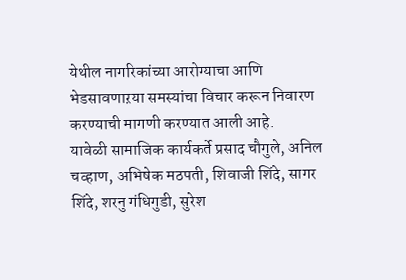येथील नागरिकांच्या आरोग्याचा आणि भेडसावणाऱया समस्यांचा विचार करून निवारण करण्याची मागणी करण्यात आली आहे.
यावेळी सामाजिक कार्यकर्ते प्रसाद चौगुले, अनिल चव्हाण, अभिषेक मठपती, शिवाजी शिंदे, सागर शिंदे, शरनु गंधिगुडी, सुरेश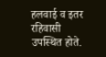हलवाई व इतर रहिवासी उपस्थित होते.